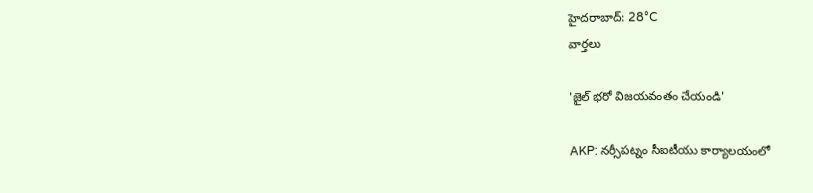హైదరాబాద్: 28°C
వార్తలు

'జైల్ భరో విజయవంతం చేయండి'

AKP: నర్సీపట్నం సీఐటీయు కార్యాలయంలో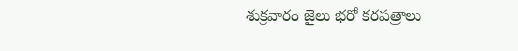శుక్రవారం జైలు భరో కరపత్రాలు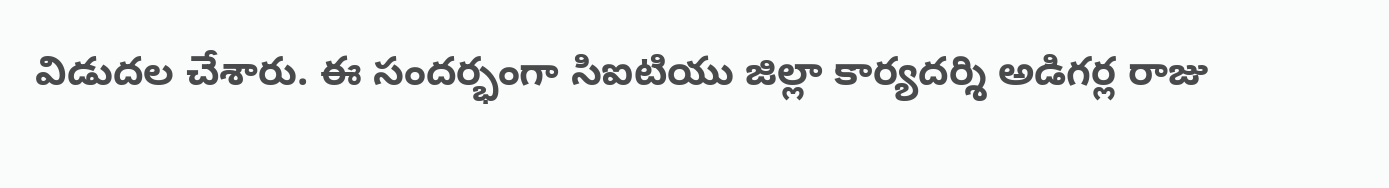విడుదల చేశారు. ఈ సందర్భంగా సిఐటియు జిల్లా కార్యదర్శి అడిగర్ల రాజు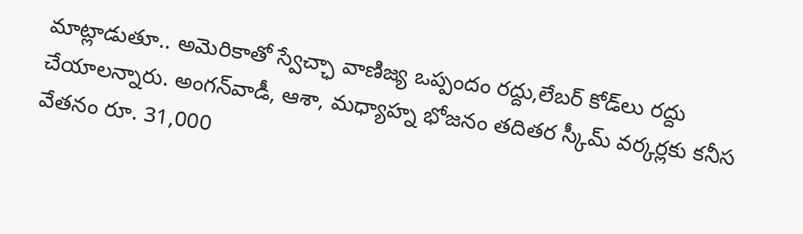మాట్లాడుతూ.. అమెరికాతో స్వేచ్ఛా వాణిజ్య ఒప్పందం రద్దు,లేబర్ కోడ్‌లు రద్దు చేయాలన్నారు. అంగన్‌వాడీ, ఆశా, మధ్యాహ్న భోజనం తదితర స్కీమ్ వర్కర్లకు కనీస వేతనం రూ. 31,000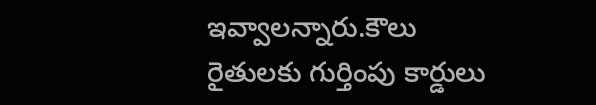ఇవ్వాలన్నారు.కౌలు రైతులకు గుర్తింపు కార్డులు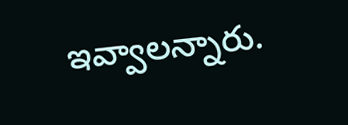ఇవ్వాలన్నారు.